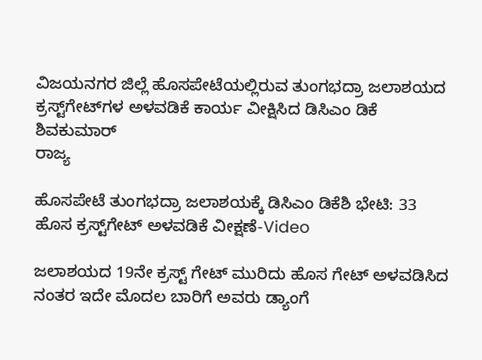ವಿಜಯನಗರ ಜಿಲ್ಲೆ ಹೊಸಪೇಟೆಯಲ್ಲಿರುವ ತುಂಗಭದ್ರಾ ಜಲಾಶಯದ ಕ್ರಸ್ಟ್‌ಗೇಟ್‌ಗಳ ಅಳವಡಿಕೆ ಕಾರ್ಯ ವೀಕ್ಷಿಸಿದ ಡಿಸಿಎಂ ಡಿಕೆ ಶಿವಕುಮಾರ್
ರಾಜ್ಯ

ಹೊಸಪೇಟೆ ತುಂಗಭದ್ರಾ ಜಲಾಶಯಕ್ಕೆ ಡಿಸಿಎಂ ಡಿಕೆಶಿ ಭೇಟಿ: 33 ಹೊಸ ಕ್ರಸ್ಟ್‌ಗೇಟ್‌ ಅಳವಡಿಕೆ ವೀಕ್ಷಣೆ-Video

ಜಲಾಶಯದ 19ನೇ ಕ್ರಸ್ಟ್ ಗೇಟ್ ಮುರಿದು ಹೊಸ ಗೇಟ್ ಅಳವಡಿಸಿದ ನಂತರ ಇದೇ ಮೊದಲ ಬಾರಿಗೆ ಅವರು ಡ್ಯಾಂಗೆ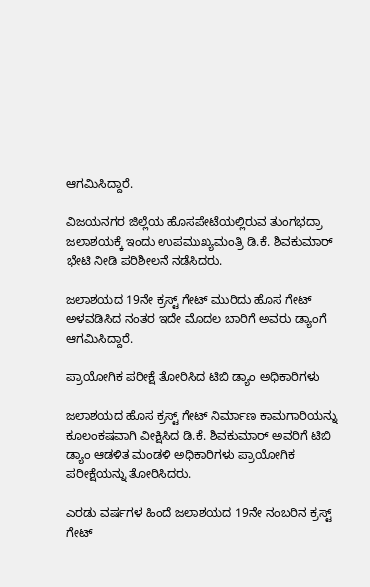ಆಗಮಿಸಿದ್ದಾರೆ.

ವಿಜಯನಗರ ಜಿಲ್ಲೆಯ ಹೊಸಪೇಟೆಯಲ್ಲಿರುವ ತುಂಗಭದ್ರಾ ಜಲಾಶಯಕ್ಕೆ ಇಂದು ಉಪಮುಖ್ಯಮಂತ್ರಿ ಡಿ.ಕೆ. ಶಿವಕುಮಾರ್ ಭೇಟಿ ನೀಡಿ ಪರಿಶೀಲನೆ ನಡೆಸಿದರು.

ಜಲಾಶಯದ 19ನೇ ಕ್ರಸ್ಟ್ ಗೇಟ್ ಮುರಿದು ಹೊಸ ಗೇಟ್ ಅಳವಡಿಸಿದ ನಂತರ ಇದೇ ಮೊದಲ ಬಾರಿಗೆ ಅವರು ಡ್ಯಾಂಗೆ ಆಗಮಿಸಿದ್ದಾರೆ.

ಪ್ರಾಯೋಗಿಕ ಪರೀಕ್ಷೆ ತೋರಿಸಿದ ಟಿಬಿ ಡ್ಯಾಂ ಅಧಿಕಾರಿಗಳು

ಜಲಾಶಯದ ಹೊಸ ಕ್ರಸ್ಟ್ ಗೇಟ್ ನಿರ್ಮಾಣ ಕಾಮಗಾರಿಯನ್ನು ಕೂಲಂಕಷವಾಗಿ ವೀಕ್ಷಿಸಿದ ಡಿ.ಕೆ. ಶಿವಕುಮಾರ್ ಅವರಿಗೆ ಟಿಬಿ ಡ್ಯಾಂ ಆಡಳಿತ ಮಂಡಳಿ ಅಧಿಕಾರಿಗಳು ಪ್ರಾಯೋಗಿಕ ಪರೀಕ್ಷೆಯನ್ನು ತೋರಿಸಿದರು.

ಎರಡು ವರ್ಷಗಳ ಹಿಂದೆ ಜಲಾಶಯದ 19ನೇ ನಂಬರಿನ ಕ್ರಸ್ಟ್ ಗೇಟ್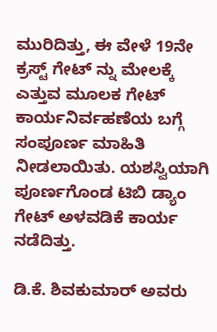ಮುರಿದಿತ್ತು, ಈ ವೇಳೆ 19ನೇ ಕ್ರಸ್ಟ್ ಗೇಟ್ ನ್ನು ಮೇಲಕ್ಕೆ ಎತ್ತುವ ಮೂಲಕ ಗೇಟ್ ಕಾರ್ಯನಿರ್ವಹಣೆಯ ಬಗ್ಗೆ ಸಂಪೂರ್ಣ ಮಾಹಿತಿ ನೀಡಲಾಯಿತು. ಯಶಸ್ವಿಯಾಗಿ ಪೂರ್ಣಗೊಂಡ ಟಿಬಿ ಡ್ಯಾಂ ಗೇಟ್ ಅಳವಡಿಕೆ ಕಾರ್ಯ ನಡೆದಿತ್ತು.

ಡಿ.ಕೆ. ಶಿವಕುಮಾರ್ ಅವರು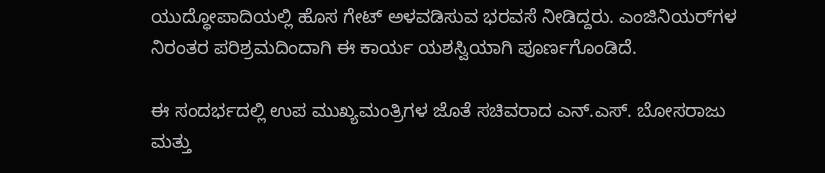ಯುದ್ಧೋಪಾದಿಯಲ್ಲಿ ಹೊಸ ಗೇಟ್ ಅಳವಡಿಸುವ ಭರವಸೆ ನೀಡಿದ್ದರು. ಎಂಜಿನಿಯರ್‌ಗಳ ನಿರಂತರ ಪರಿಶ್ರಮದಿಂದಾಗಿ ಈ ಕಾರ್ಯ ಯಶಸ್ವಿಯಾಗಿ ಪೂರ್ಣಗೊಂಡಿದೆ.

ಈ ಸಂದರ್ಭದಲ್ಲಿ ಉಪ ಮುಖ್ಯಮಂತ್ರಿಗಳ ಜೊತೆ ಸಚಿವರಾದ ಎನ್.ಎಸ್. ಬೋಸರಾಜು ಮತ್ತು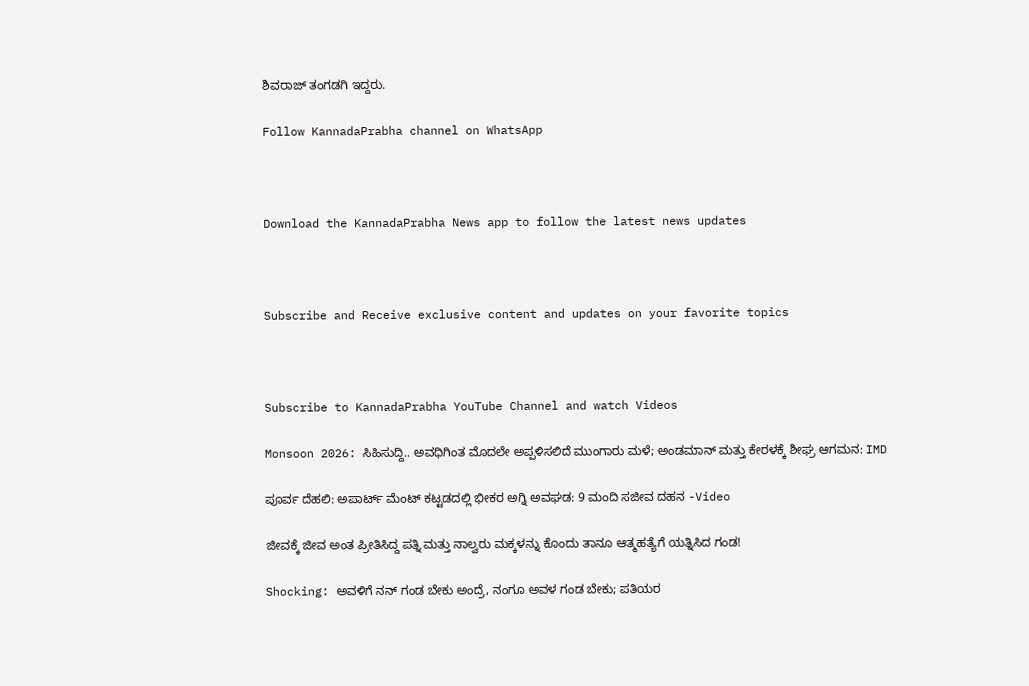ಶಿವರಾಜ್ ತಂಗಡಗಿ ಇದ್ದರು.

Follow KannadaPrabha channel on WhatsApp



Download the KannadaPrabha News app to follow the latest news updates



Subscribe and Receive exclusive content and updates on your favorite topics



Subscribe to KannadaPrabha YouTube Channel and watch Videos

Monsoon 2026: ಸಿಹಿಸುದ್ದಿ.. ಅವಧಿಗಿಂತ ಮೊದಲೇ ಅಪ್ಪಳಿಸಲಿದೆ ಮುಂಗಾರು ಮಳೆ; ಅಂಡಮಾನ್ ಮತ್ತು ಕೇರಳಕ್ಕೆ ಶೀಘ್ರ ಆಗಮನ: IMD

ಪೂರ್ವ ದೆಹಲಿ: ಅಪಾರ್ಟ್ ಮೆಂಟ್ ಕಟ್ಟಡದಲ್ಲಿ ಭೀಕರ ಅಗ್ನಿ ಅವಘಡ: 9 ಮಂದಿ ಸಜೀವ ದಹನ -Video

ಜೀವಕ್ಕೆ ಜೀವ ಅಂತ ಪ್ರೀತಿಸಿದ್ದ ಪತ್ನಿ ಮತ್ತು ನಾಲ್ವರು ಮಕ್ಕಳನ್ನು ಕೊಂದು ತಾನೂ ಆತ್ಮಹತ್ಯೆಗೆ ಯತ್ನಿಸಿದ ಗಂಡ!

Shocking: ಅವಳಿಗೆ ನನ್ ಗಂಡ ಬೇಕು ಅಂದ್ರೆ, ನಂಗೂ ಅವಳ ಗಂಡ ಬೇಕು; ಪತಿಯರ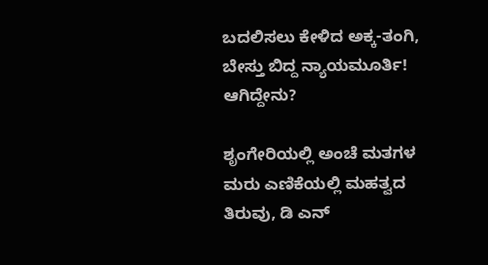ಬದಲಿಸಲು ಕೇಳಿದ ಅಕ್ಕ-ತಂಗಿ, ಬೇಸ್ತು ಬಿದ್ದ ನ್ಯಾಯಮೂರ್ತಿ! ಆಗಿದ್ದೇನು?

ಶೃಂಗೇರಿಯಲ್ಲಿ ಅಂಚೆ ಮತಗಳ ಮರು ಎಣಿಕೆಯಲ್ಲಿ ಮಹತ್ವದ ತಿರುವು, ಡಿ ಎನ್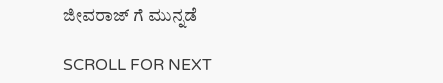ಜೀವರಾಜ್ ಗೆ ಮುನ್ನಡೆ

SCROLL FOR NEXT